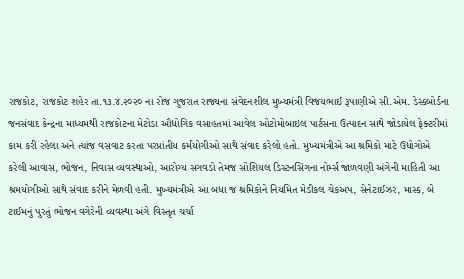રાજકોટ, રાજકોટ શહેર તા.૧૩.૪.૨૦૨૦ ના રોજ ગુજરાત રાજ્યના સંવેદનશીલ મુખ્યમંત્રી વિજયભાઈ રૂપાણીએ સી.એમ. ડેસ્કબોર્ડના જનસંવાદ કેન્દ્રના માધ્યમથી રાજકોટના મેટોડા ઔદ્યોગિક વસાહતમાં આવેલ ઓટોમોબાઇલ પાર્ટસના ઉત્પાદન સાથે જોડાયેલ ફેક્ટરીમાં કામ કરી રહેલા અને ત્યાંજ વસવાટ કરતા પરપ્રાંતીય કર્મયોગીઓ સાથે સંવાદ કરેલો હતો. મુખ્યમંત્રીએ આ શ્રમિકો માટે ઉદ્યોગોએ કરેલી આવાસ, ભોજન, નિવાસ વ્યવસ્થાઓ, આરોગ્ય સગવડો તેમજ સોશિયલ ડિસ્ટનસિંગના નોર્મ્સ જાળવણી અંગેની માહિતી આ શ્રમયોગીઓ સાથે સંવાદ કરીને મેળવી હતી. મુખ્યમંત્રીએ આ બધા જ શ્રમિકોને નિયમિત મેડીકલ ચેકઅપ, સેનેટાઈઝર, માસ્ક, બે ટાઈમનું પુરતું ભોજન વગેરેની વ્યવસ્થા અંગે વિસ્તૃત ચર્ચા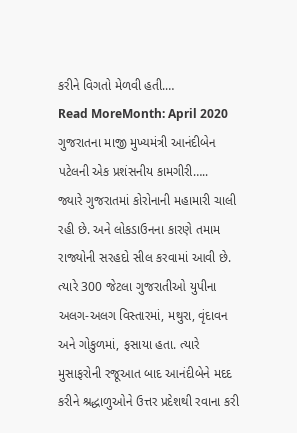કરીને વિગતો મેળવી હતી.…
Read MoreMonth: April 2020
ગુજરાતના માજી મુખ્યમંત્રી આનંદીબેન પટેલની એક પ્રશંસનીય કામગીરી…..
જ્યારે ગુજરાતમાં કોરોનાની મહામારી ચાલી રહી છે. અને લોકડાઉનના કારણે તમામ રાજ્યોની સરહદો સીલ કરવામાં આવી છે. ત્યારે 300 જેટલા ગુજરાતીઓ યુપીના અલગ-અલગ વિસ્તારમાં, મથુરા, વૃંદાવન અને ગોકુળમાં, ફસાયા હતા. ત્યારે મુસાફરોની રજૂઆત બાદ આનંદીબેને મદદ કરીને શ્રદ્ધાળુઓને ઉત્તર પ્રદેશથી રવાના કરી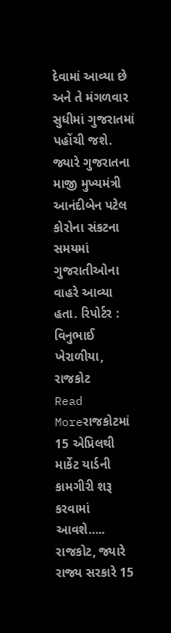દેવામાં આવ્યા છે અને તે મંગળવાર સુધીમાં ગુજરાતમાં પહોંચી જશે. જ્યારે ગુજરાતના માજી મુખ્યમંત્રી આનંદીબેન પટેલ કોરોના સંકટના સમયમાં ગુજરાતીઓના વાહરે આવ્યા હતા. રિપોર્ટર : વિનુભાઈ ખેરાળીયા, રાજકોટ
Read Moreરાજકોટમાં 15 એપ્રિલથી માર્કેટ યાર્ડની કામગીરી શરૂ કરવામાં આવશે…..
રાજકોટ, જ્યારે રાજ્ય સરકારે 15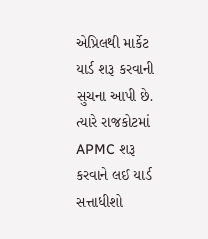એપ્રિલથી માર્કેટ યાર્ડ શરૂ કરવાની સુચના આપી છે. ત્યારે રાજકોટમાં APMC શરૂ કરવાને લઈ યાર્ડ સત્તાધીશો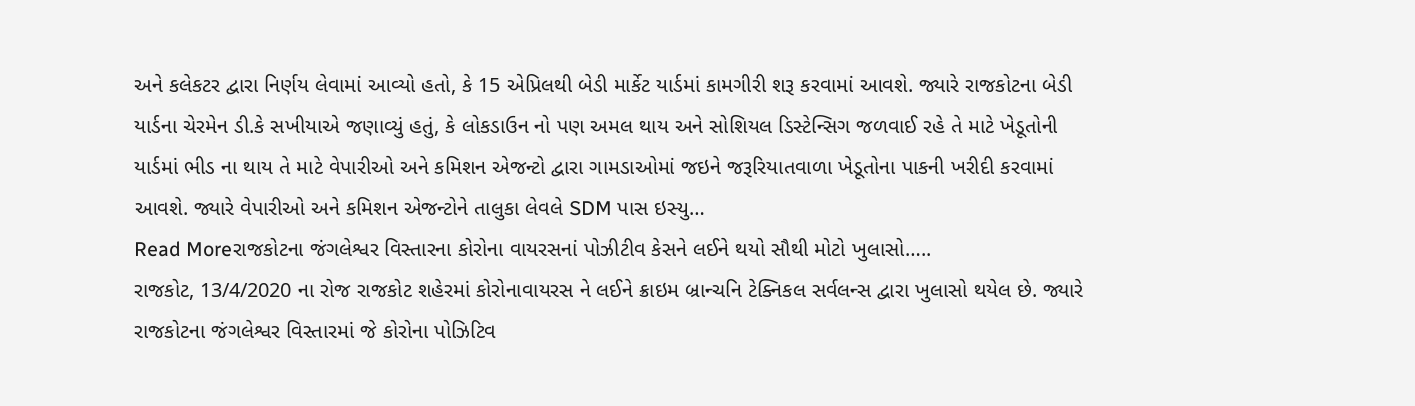અને કલેકટર દ્વારા નિર્ણય લેવામાં આવ્યો હતો, કે 15 એપ્રિલથી બેડી માર્કેટ યાર્ડમાં કામગીરી શરૂ કરવામાં આવશે. જ્યારે રાજકોટના બેડી યાર્ડના ચેરમેન ડી.કે સખીયાએ જણાવ્યું હતું, કે લોકડાઉન નો પણ અમલ થાય અને સોશિયલ ડિસ્ટેન્સિગ જળવાઈ રહે તે માટે ખેડૂતોની યાર્ડમાં ભીડ ના થાય તે માટે વેપારીઓ અને કમિશન એજન્ટો દ્વારા ગામડાઓમાં જઇને જરૂરિયાતવાળા ખેડૂતોના પાકની ખરીદી કરવામાં આવશે. જ્યારે વેપારીઓ અને કમિશન એજન્ટોને તાલુકા લેવલે SDM પાસ ઇસ્યુ…
Read Moreરાજકોટના જંગલેશ્વર વિસ્તારના કોરોના વાયરસનાં પોઝીટીવ કેસને લઈને થયો સૌથી મોટો ખુલાસો…..
રાજકોટ, 13/4/2020 ના રોજ રાજકોટ શહેરમાં કોરોનાવાયરસ ને લઈને ક્રાઇમ બ્રાન્ચનિ ટેક્નિકલ સર્વલન્સ દ્વારા ખુલાસો થયેલ છે. જ્યારે રાજકોટના જંગલેશ્વર વિસ્તારમાં જે કોરોના પોઝિટિવ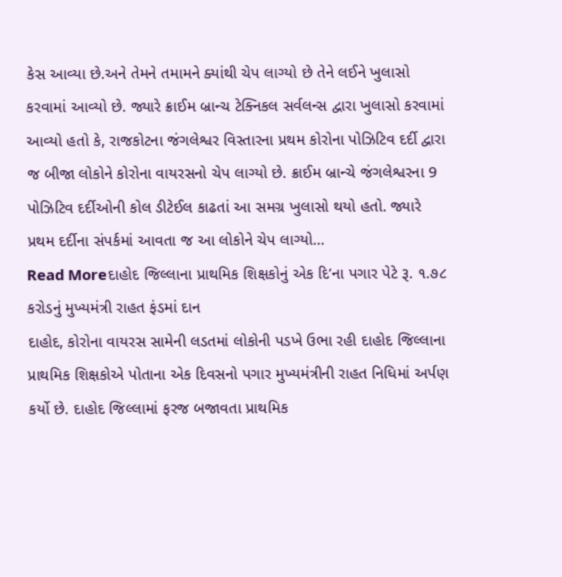કેસ આવ્યા છે.અને તેમને તમામને ક્યાંથી ચેપ લાગ્યો છે તેને લઈને ખુલાસો કરવામાં આવ્યો છે. જ્યારે ક્રાઈમ બ્રાન્ચ ટેક્નિકલ સર્વલન્સ દ્વારા ખુલાસો કરવામાં આવ્યો હતો કે, રાજકોટના જંગલેશ્વર વિસ્તારના પ્રથમ કોરોના પોઝિટિવ દર્દી દ્વારા જ બીજા લોકોને કોરોના વાયરસનો ચેપ લાગ્યો છે. ક્રાઈમ બ્રાન્ચે જંગલેશ્વરના 9 પોઝિટિવ દર્દીઓની કોલ ડીટેઈલ કાઢતાં આ સમગ્ર ખુલાસો થયો હતો. જ્યારે પ્રથમ દર્દીના સંપર્કમાં આવતા જ આ લોકોને ચેપ લાગ્યો…
Read Moreદાહોદ જિલ્લાના પ્રાથમિક શિક્ષકોનું એક દિ’ના પગાર પેટે રૂ. ૧.૭૮ કરોડનું મુખ્યમંત્રી રાહત ફંડમાં દાન
દાહોદ, કોરોના વાયરસ સામેની લડતમાં લોકોની પડખે ઉભા રહી દાહોદ જિલ્લાના પ્રાથમિક શિક્ષકોએ પોતાના એક દિવસનો પગાર મુખ્યમંત્રીની રાહત નિધિમાં અર્પણ કર્યો છે. દાહોદ જિલ્લામાં ફરજ બજાવતા પ્રાથમિક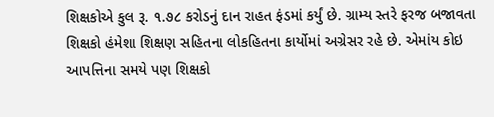શિક્ષકોએ કુલ રૂ. ૧.૭૮ કરોડનું દાન રાહત ફંડમાં કર્યું છે. ગ્રામ્ય સ્તરે ફરજ બજાવતા શિક્ષકો હંમેશા શિક્ષણ સહિતના લોકહિતના કાર્યોમાં અગ્રેસર રહે છે. એમાંય કોઇ આપત્તિના સમયે પણ શિક્ષકો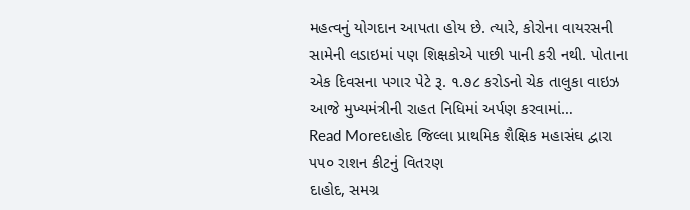મહત્વનું યોગદાન આપતા હોય છે. ત્યારે, કોરોના વાયરસની સામેની લડાઇમાં પણ શિક્ષકોએ પાછી પાની કરી નથી. પોતાના એક દિવસના પગાર પેટે રૂ. ૧.૭૮ કરોડનો ચેક તાલુકા વાઇઝ આજે મુખ્યમંત્રીની રાહત નિધિમાં અર્પણ કરવામાં…
Read Moreદાહોદ જિલ્લા પ્રાથમિક શૈક્ષિક મહાસંઘ દ્વારા ૫૫૦ રાશન કીટનું વિતરણ
દાહોદ, સમગ્ર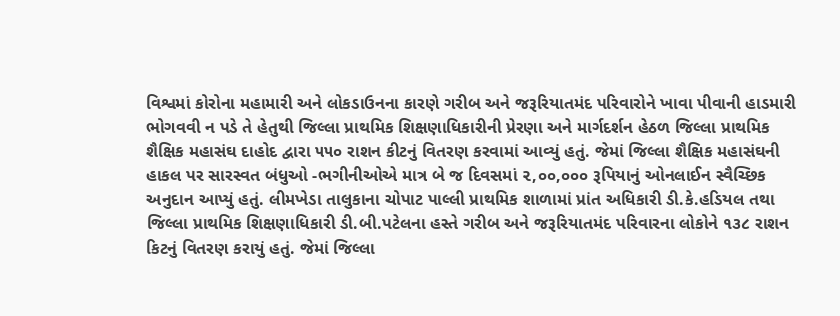વિશ્વમાં કોરોના મહામારી અને લોકડાઉનના કારણે ગરીબ અને જરૂરિયાતમંદ પરિવારોને ખાવા પીવાની હાડમારી ભોગવવી ન પડે તે હેતુથી જિલ્લા પ્રાથમિક શિક્ષણાધિકારીની પ્રેરણા અને માર્ગદર્શન હેઠળ જિલ્લા પ્રાથમિક શૈક્ષિક મહાસંઘ દાહોદ દ્વારા ૫૫૦ રાશન કીટનું વિતરણ કરવામાં આવ્યું હતું. જેમાં જિલ્લા શૈક્ષિક મહાસંઘની હાકલ પર સારસ્વત બંધુઓ -ભગીનીઓએ માત્ર બે જ દિવસમાં ૨,૦૦,૦૦૦ રૂપિયાનું ઓનલાઈન સ્વૈચ્છિક અનુદાન આપ્યું હતું. લીમખેડા તાલુકાના ચોપાટ પાલ્લી પ્રાથમિક શાળામાં પ્રાંત અધિકારી ડી.કે.હડિયલ તથા જિલ્લા પ્રાથમિક શિક્ષણાધિકારી ડી.બી.પટેલના હસ્તે ગરીબ અને જરૂરિયાતમંદ પરિવારના લોકોને ૧૩૮ રાશન કિટનું વિતરણ કરાયું હતું. જેમાં જિલ્લા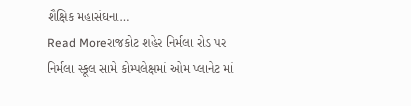શૈક્ષિક મહાસંઘના…
Read Moreરાજકોટ શહેર નિર્મલા રોડ પર નિર્મલા સ્કૂલ સામે કોમ્પલેક્ષમાં ઓમ પ્લાનેટ માં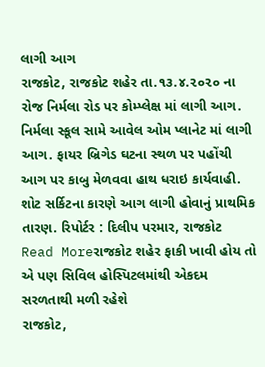લાગી આગ
રાજકોટ, રાજકોટ શહેર તા.૧૩.૪.૨૦૨૦ ના રોજ નિર્મલા રોડ પર કોમ્પ્લેક્ષ માં લાગી આગ. નિર્મલા સ્કૂલ સામે આવેલ ઓમ પ્લાનેટ માં લાગી આગ. ફાયર બ્રિગેડ ઘટના સ્થળ પર પહોંચી આગ પર કાબુ મેળવવા હાથ ધરાઇ કાર્યવાહી. શોટ સર્કિટના કારણે આગ લાગી હોવાનું પ્રાથમિક તારણ. રિપોર્ટર : દિલીપ પરમાર, રાજકોટ
Read Moreરાજકોટ શહેર ફાકી ખાવી હોય તો એ પણ સિવિલ હોસ્પિટલમાંથી એકદમ સરળતાથી મળી રહેશે
રાજકોટ,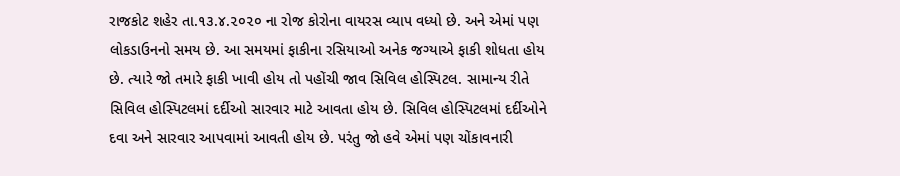રાજકોટ શહેર તા.૧૩.૪.૨૦૨૦ ના રોજ કોરોના વાયરસ વ્યાપ વધ્યો છે. અને એમાં પણ લોકડાઉનનો સમય છે. આ સમયમાં ફાકીના રસિયાઓ અનેક જગ્યાએ ફાકી શોધતા હોય છે. ત્યારે જો તમારે ફાકી ખાવી હોય તો પહોંચી જાવ સિવિલ હોસ્પિટલ. સામાન્ય રીતે સિવિલ હોસ્પિટલમાં દર્દીઓ સારવાર માટે આવતા હોય છે. સિવિલ હોસ્પિટલમાં દર્દીઓને દવા અને સારવાર આપવામાં આવતી હોય છે. પરંતુ જો હવે એમાં પણ ચોંકાવનારી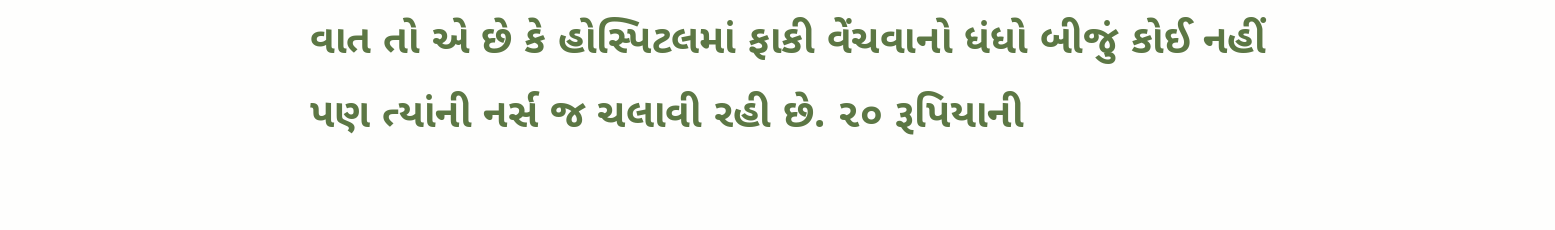વાત તો એ છે કે હોસ્પિટલમાં ફાકી વેંચવાનો ધંધો બીજું કોઈ નહીં પણ ત્યાંની નર્સ જ ચલાવી રહી છે. ૨૦ રૂપિયાની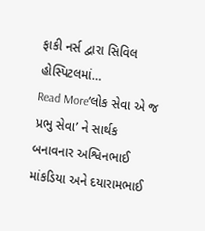ફાકી નર્સ દ્વારા સિવિલ હોસ્પિટલમાં…
Read More‘લોક સેવા એ જ પ્રભુ સેવા’ ને સાર્થક બનાવનાર અશ્વિનભાઈ માંકડિયા અને દયારામભાઈ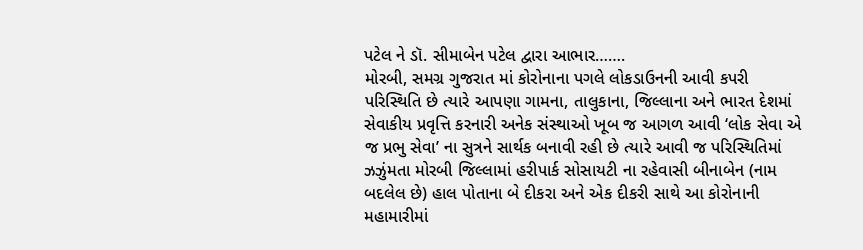પટેલ ને ડૉ. સીમાબેન પટેલ દ્વારા આભાર…….
મોરબી, સમગ્ર ગુજરાત માં કોરોનાના પગલે લોકડાઉનની આવી કપરી પરિસ્થિતિ છે ત્યારે આપણા ગામના, તાલુકાના, જિલ્લાના અને ભારત દેશમાં સેવાકીય પ્રવૃત્તિ કરનારી અનેક સંસ્થાઓ ખૂબ જ આગળ આવી ‘લોક સેવા એ જ પ્રભુ સેવા’ ના સુત્રને સાર્થક બનાવી રહી છે ત્યારે આવી જ પરિસ્થિતિમાં ઝઝુંમતા મોરબી જિલ્લામાં હરીપાર્ક સોસાયટી ના રહેવાસી બીનાબેન (નામ બદલેલ છે) હાલ પોતાના બે દીકરા અને એક દીકરી સાથે આ કોરોનાની મહામારીમાં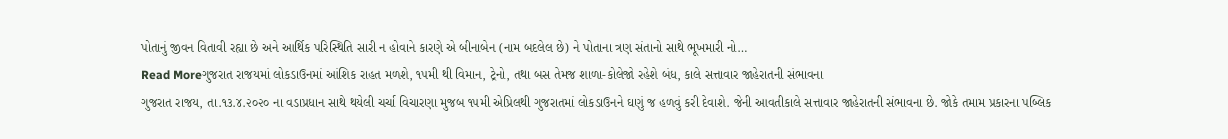પોતાનું જીવન વિતાવી રહ્યા છે અને આર્થિક પરિસ્થિતિ સારી ન હોવાને કારણે એ બીનાબેન (નામ બદલેલ છે) ને પોતાના ત્રણ સંતાનો સાથે ભૂખમારી નો…
Read Moreગુજરાત રાજયમાં લોકડાઉનમાં આંશિક રાહત મળશે, ૧૫મી થી વિમાન, ટ્રેનો, તથા બસ તેમજ શાળા-કોલેજો રહેશે બંધ, કાલે સત્તાવાર જાહેરાતની સંભાવના
ગુજરાત રાજય, તા.૧૩.૪.૨૦૨૦ ના વડાપ્રધાન સાથે થયેલી ચર્ચા વિચારણા મુજબ ૧૫મી એપ્રિલથી ગુજરાતમાં લોકડાઉનને ઘણું જ હળવું કરી દેવાશે. જેની આવતીકાલે સત્તાવાર જાહેરાતની સંભાવના છે. જોકે તમામ પ્રકારના પબ્લિક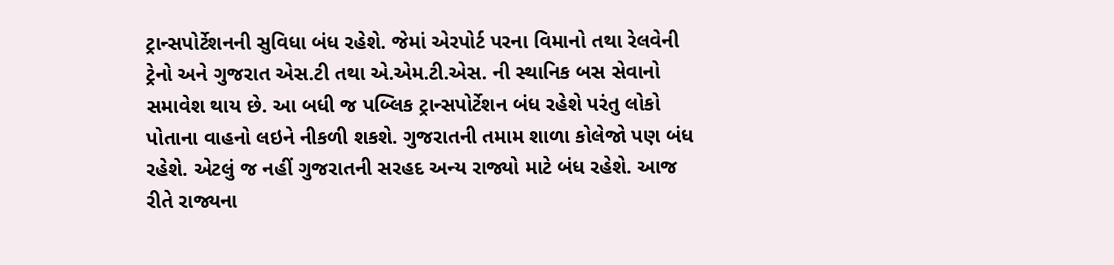ટ્રાન્સપોર્ટેશનની સુવિધા બંધ રહેશે. જેમાં એરપોર્ટ પરના વિમાનો તથા રેલવેની ટ્રેનો અને ગુજરાત એસ.ટી તથા એ.એમ.ટી.એસ. ની સ્થાનિક બસ સેવાનો સમાવેશ થાય છે. આ બધી જ પબ્લિક ટ્રાન્સપોર્ટેશન બંધ રહેશે પરંતુ લોકો પોતાના વાહનો લઇને નીકળી શકશે. ગુજરાતની તમામ શાળા કોલેજો પણ બંધ રહેશે. એટલું જ નહીં ગુજરાતની સરહદ અન્ય રાજ્યો માટે બંધ રહેશે. આજ રીતે રાજ્યના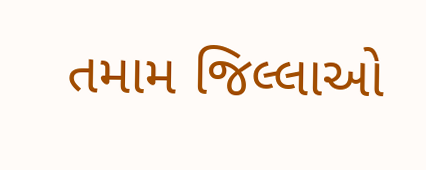તમામ જિલ્લાઓ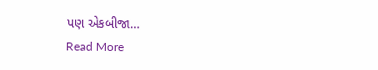પણ એકબીજા…
Read More